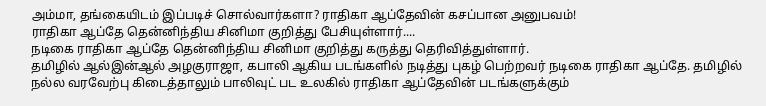அம்மா, தங்கையிடம் இப்படிச் சொல்வார்களா? ராதிகா ஆப்தேவின் கசப்பான அனுபவம்!
ராதிகா ஆப்தே தென்னிந்திய சினிமா குறித்து பேசியுள்ளார்....
நடிகை ராதிகா ஆப்தே தென்னிந்திய சினிமா குறித்து கருத்து தெரிவித்துள்ளார்.
தமிழில் ஆல்இன்ஆல் அழகுராஜா, கபாலி ஆகிய படங்களில் நடித்து புகழ் பெற்றவர் நடிகை ராதிகா ஆப்தே. தமிழில் நல்ல வரவேற்பு கிடைத்தாலும் பாலிவுட் பட உலகில் ராதிகா ஆப்தேவின் படங்களுக்கும்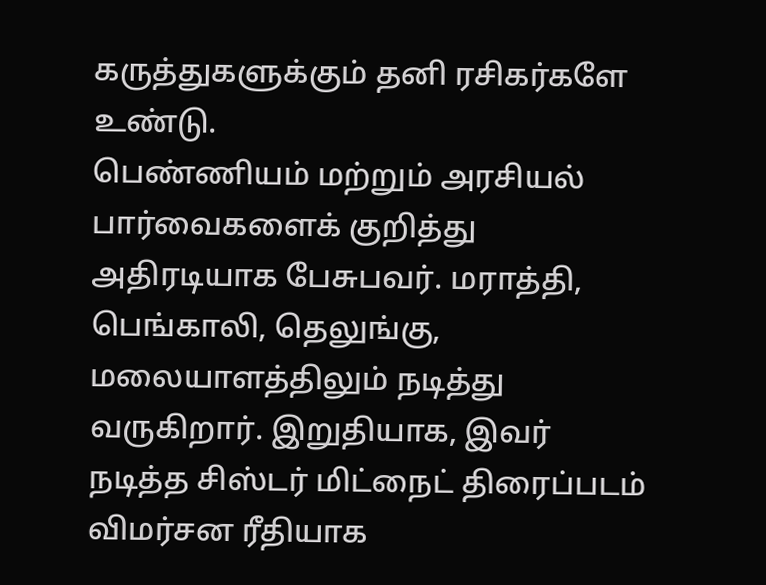கருத்துகளுக்கும் தனி ரசிகர்களே உண்டு.
பெண்ணியம் மற்றும் அரசியல் பார்வைகளைக் குறித்து அதிரடியாக பேசுபவர். மராத்தி, பெங்காலி, தெலுங்கு, மலையாளத்திலும் நடித்து வருகிறார். இறுதியாக, இவர் நடித்த சிஸ்டர் மிட்நைட் திரைப்படம் விமர்சன ரீதியாக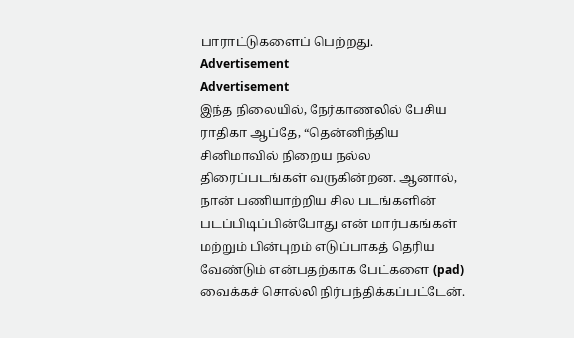பாராட்டுகளைப் பெற்றது.
Advertisement
Advertisement
இந்த நிலையில், நேர்காணலில் பேசிய ராதிகா ஆப்தே, “தென்னிந்திய சினிமாவில் நிறைய நல்ல திரைப்படங்கள் வருகின்றன. ஆனால், நான் பணியாற்றிய சில படங்களின் படப்பிடிப்பின்போது என் மார்பகங்கள் மற்றும் பின்புறம் எடுப்பாகத் தெரிய வேண்டும் என்பதற்காக பேட்களை (pad) வைக்கச் சொல்லி நிர்பந்திக்கப்பட்டேன்.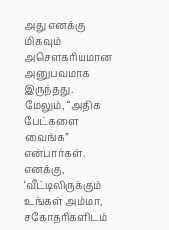அது எனக்கு மிகவும் அசௌகரியமான அனுபவமாக இருந்தது.
மேலும், “அதிக பேட்களை வைங்க” என்பார்கள். எனக்கு, ‘வீட்டிலிருக்கும் உங்கள் அம்மா, சகோதரிகளிடம்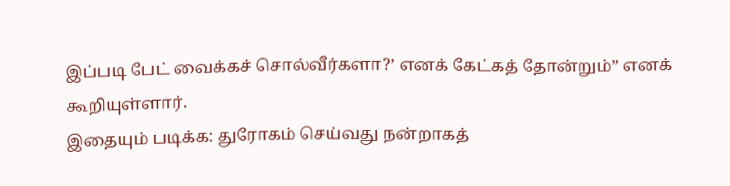இப்படி பேட் வைக்கச் சொல்வீர்களா?’ எனக் கேட்கத் தோன்றும்” எனக் கூறியுள்ளார்.
இதையும் படிக்க: துரோகம் செய்வது நன்றாகத்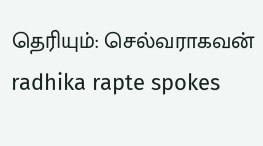தெரியும்: செல்வராகவன்
radhika rapte spokes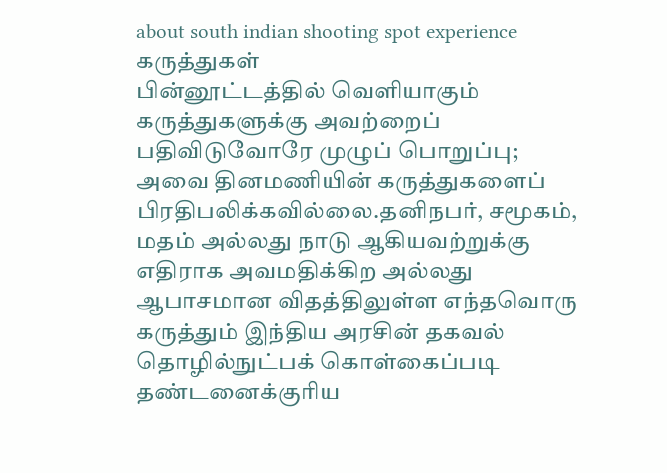about south indian shooting spot experience
கருத்துகள்
பின்னூட்டத்தில் வெளியாகும் கருத்துகளுக்கு அவற்றைப் பதிவிடுவோரே முழுப் பொறுப்பு; அவை தினமணியின் கருத்துகளைப் பிரதிபலிக்கவில்லை.தனிநபர், சமூகம், மதம் அல்லது நாடு ஆகியவற்றுக்கு எதிராக அவமதிக்கிற அல்லது ஆபாசமான விதத்திலுள்ள எந்தவொரு கருத்தும் இந்திய அரசின் தகவல் தொழில்நுட்பக் கொள்கைப்படி தண்டனைக்குரிய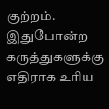குற்றம். இதுபோன்ற கருத்துகளுக்கு எதிராக உரிய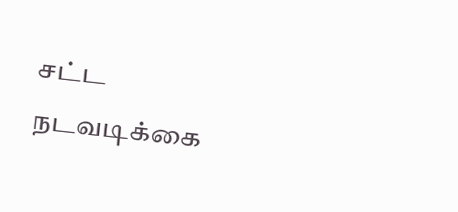சட்ட நடவடிக்கை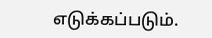எடுக்கப்படும்.